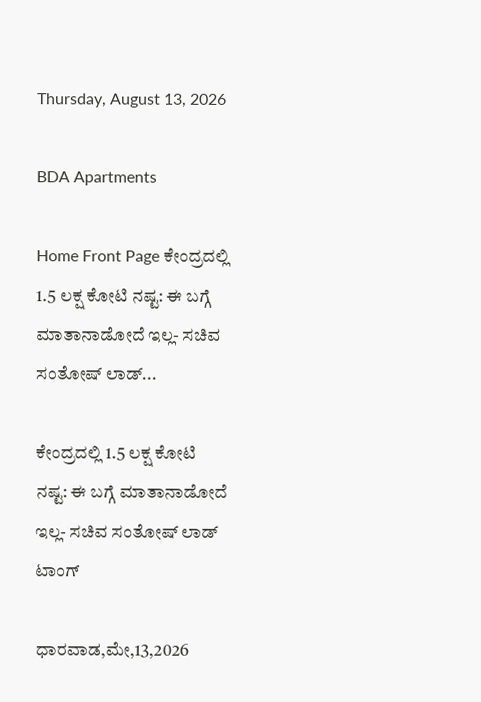Thursday, August 13, 2026

BDA Apartments

Home Front Page ಕೇಂದ್ರದಲ್ಲಿ 1.5 ಲಕ್ಷ ಕೋಟಿ ನಷ್ಟ: ಈ ಬಗ್ಗೆ ಮಾತಾನಾಡೋದೆ ಇಲ್ಲ- ಸಚಿವ ಸಂತೋಷ್ ಲಾಡ್...

ಕೇಂದ್ರದಲ್ಲಿ 1.5 ಲಕ್ಷ ಕೋಟಿ ನಷ್ಟ: ಈ ಬಗ್ಗೆ ಮಾತಾನಾಡೋದೆ ಇಲ್ಲ- ಸಚಿವ ಸಂತೋಷ್ ಲಾಡ್ ಟಾಂಗ್

ಧಾರವಾಡ,ಮೇ,13,2026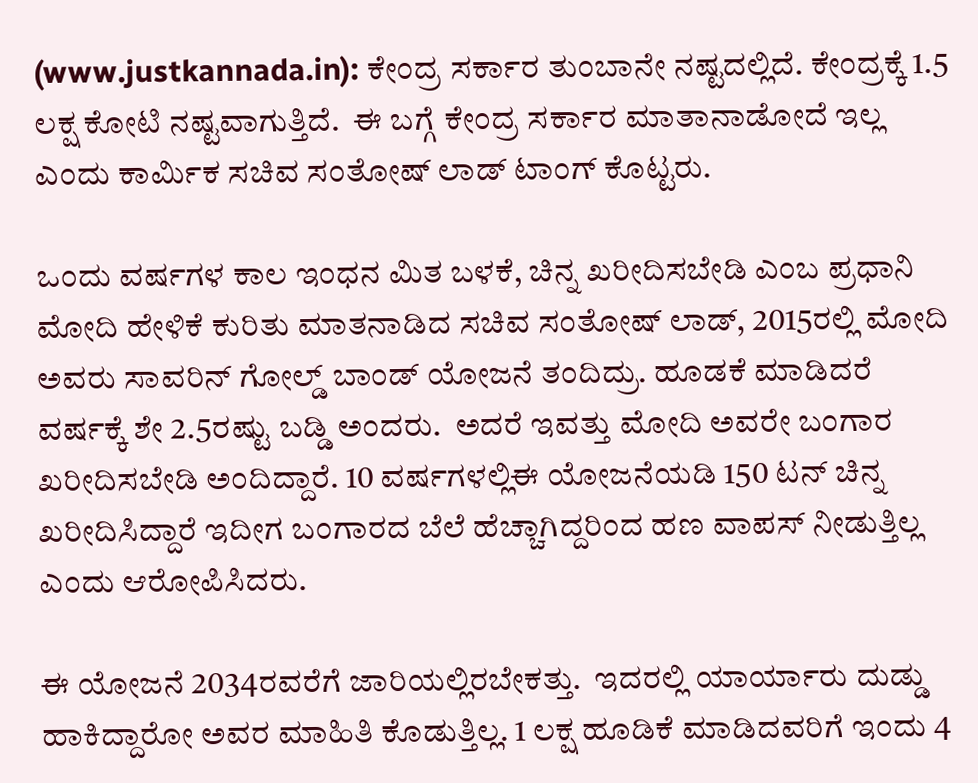(www.justkannada.in): ಕೇಂದ್ರ ಸರ್ಕಾರ ತುಂಬಾನೇ ನಷ್ಟದಲ್ಲಿದೆ. ಕೇಂದ್ರಕ್ಕೆ 1.5 ಲಕ್ಷ ಕೋಟಿ ನಷ್ಟವಾಗುತ್ತಿದೆ.  ಈ ಬಗ್ಗೆ ಕೇಂದ್ರ ಸರ್ಕಾರ ಮಾತಾನಾಡೋದೆ ಇಲ್ಲ ಎಂದು ಕಾರ್ಮಿಕ ಸಚಿವ ಸಂತೋಷ್ ಲಾಡ್ ಟಾಂಗ್ ಕೊಟ್ಟರು.

ಒಂದು ವರ್ಷಗಳ ಕಾಲ ಇಂಧನ ಮಿತ ಬಳಕೆ, ಚಿನ್ನ ಖರೀದಿಸಬೇಡಿ ಎಂಬ ಪ್ರಧಾನಿ ಮೋದಿ ಹೇಳಿಕೆ ಕುರಿತು ಮಾತನಾಡಿದ ಸಚಿವ ಸಂತೋಷ್ ಲಾಡ್, 2015ರಲ್ಲಿ ಮೋದಿ ಅವರು ಸಾವರಿನ್ ಗೋಲ್ಡ್ ಬಾಂಡ್ ಯೋಜನೆ ತಂದಿದ್ರು. ಹೂಡಕೆ ಮಾಡಿದರೆ ವರ್ಷಕ್ಕೆ ಶೇ 2.5ರಷ್ಟು ಬಡ್ಡಿ ಅಂದರು.  ಅದರೆ ಇವತ್ತು ಮೋದಿ ಅವರೇ ಬಂಗಾರ ಖರೀದಿಸಬೇಡಿ ಅಂದಿದ್ದಾರೆ. 10 ವರ್ಷಗಳಲ್ಲಿಈ ಯೋಜನೆಯಡಿ 150 ಟನ್ ಚಿನ್ನ ಖರೀದಿಸಿದ್ದಾರೆ ಇದೀಗ ಬಂಗಾರದ ಬೆಲೆ ಹೆಚ್ಚಾಗಿದ್ದರಿಂದ ಹಣ ವಾಪಸ್ ನೀಡುತ್ತಿಲ್ಲ ಎಂದು ಆರೋಪಿಸಿದರು.

ಈ ಯೋಜನೆ 2034ರವರೆಗೆ ಜಾರಿಯಲ್ಲಿರಬೇಕತ್ತು.  ಇದರಲ್ಲಿ ಯಾರ್ಯಾರು ದುಡ್ಡು ಹಾಕಿದ್ದಾರೋ ಅವರ ಮಾಹಿತಿ ಕೊಡುತ್ತಿಲ್ಲ. 1 ಲಕ್ಷ ಹೂಡಿಕೆ ಮಾಡಿದವರಿಗೆ ಇಂದು 4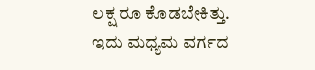ಲಕ್ಷ ರೂ ಕೊಡಬೇಕಿತ್ತು.  ಇದು ಮಧ್ಯಮ ವರ್ಗದ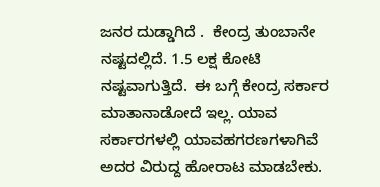ಜನರ ದುಡ್ಡಾಗಿದೆ .  ಕೇಂದ್ರ ತುಂಬಾನೇ ನಷ್ಟದಲ್ಲಿದೆ. 1.5 ಲಕ್ಷ ಕೋಟಿ ನಷ್ಟವಾಗುತ್ತಿದೆ.  ಈ ಬಗ್ಗೆ ಕೇಂದ್ರ ಸರ್ಕಾರ ಮಾತಾನಾಡೋದೆ ಇಲ್ಲ. ಯಾವ ಸರ್ಕಾರಗಳಲ್ಲಿ ಯಾವಹಗರಣಗಳಾಗಿವೆ ಅದರ ವಿರುದ್ದ ಹೋರಾಟ ಮಾಡಬೇಕು.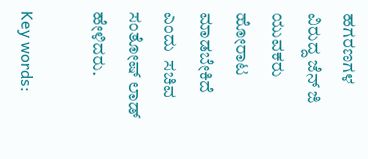ಹಗರಣಗಳ ವಿರುದ್ದ ಜೆನ್ ಜಿ ಯುವಕರು ಹೋರಾಟ ಮಾಡಬೇಕಿದೆ ಎಂದು  ಸಚಿವ ಸಂತೋಷ್ ಲಾಡ್ ಹೇಳಿದರು.

Key words: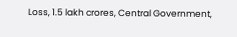Loss, 1.5 lakh crores, Central Government,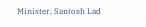Minister, Santosh Lad